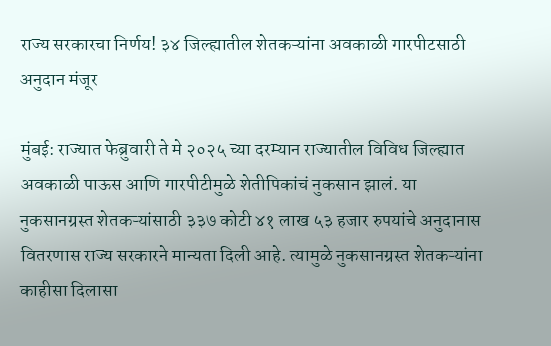राज्य सरकारचा निर्णय! ३४ जिल्ह्यातील शेतकऱ्यांना अवकाळी गारपीटसाठी अनुदान मंजूर

मुंबई: राज्यात फेब्रुवारी ते मे २०२५ च्या दरम्यान राज्यातील विविध जिल्ह्यात अवकाळी पाऊस आणि गारपीटीमुळे शेतीपिकांचं नुकसान झालं. या नुकसानग्रस्त शेतकऱ्यांसाठी ३३७ कोटी ४१ लाख ५३ हजार रुपयांचे अनुदानास वितरणास राज्य सरकारने मान्यता दिली आहे. त्यामुळे नुकसानग्रस्त शेतकऱ्यांना काहीसा दिलासा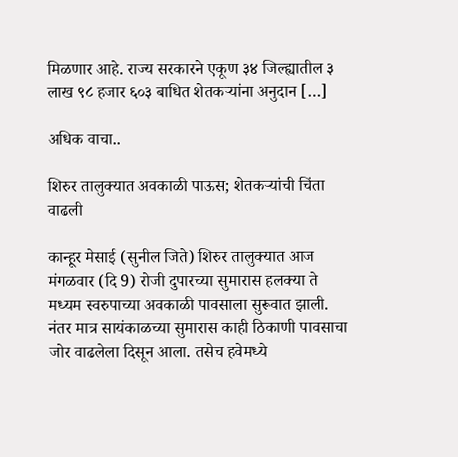मिळणार आहे. राज्य सरकारने एकूण ३४ जिल्ह्यातील ३ लाख ९८ हजार ६०३ बाधित शेतकऱ्यांना अनुदान […]

अधिक वाचा..

शिरुर तालुक्यात अवकाळी पाऊस; शेतकऱ्यांची चिंता वाढली

कान्हूर मेसाई (सुनील जिते) शिरुर तालुक्यात आज मंगळवार (दि 9) रोजी दुपारच्या सुमारास हलक्या ते मध्यम स्वरुपाच्या अवकाळी पावसाला सुरूवात झाली. नंतर मात्र सायंकाळच्या सुमारास काही ठिकाणी पावसाचा जोर वाढलेला दिसून आला. तसेच हवेमध्ये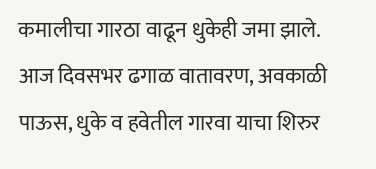कमालीचा गारठा वाढून धुकेही जमा झाले. आज दिवसभर ढगाळ वातावरण, अवकाळी पाऊस, धुके व हवेतील गारवा याचा शिरुर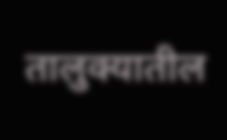तालुक्यातील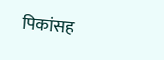पिकांसह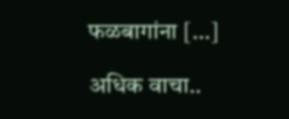फळबागांना […]

अधिक वाचा..